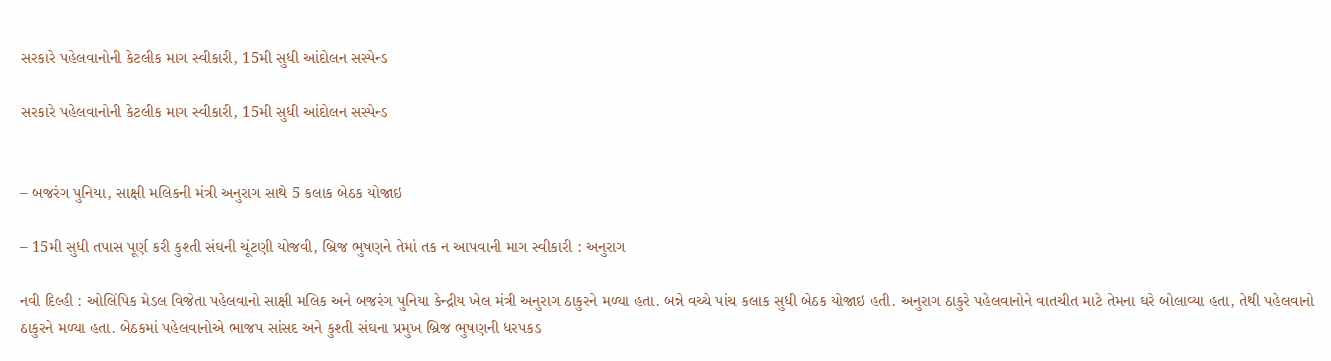સરકારે પહેલવાનોની કેટલીક માગ સ્વીકારી, 15મી સુધી આંદોલન સસ્પેન્ડ

સરકારે પહેલવાનોની કેટલીક માગ સ્વીકારી, 15મી સુધી આંદોલન સસ્પેન્ડ


– બજરંગ પુનિયા, સાક્ષી મલિકની મંત્રી અનુરાગ સાથે 5 કલાક બેઠક યોજાઇ

– 15મી સુધી તપાસ પૂર્ણ કરી કુશ્તી સંઘની ચૂંટણી યોજવી, બ્રિજ ભુષણને તેમાં તક ન આપવાની માગ સ્વીકારી : અનુરાગ

નવી દિલ્હી : ઓલિંપિક મેડલ વિજેતા પહેલવાનો સાક્ષી મલિક અને બજરંગ પુનિયા કેન્દ્રીય ખેલ મંત્રી અનુરાગ ઠાકુરને મળ્યા હતા. બન્ને વચ્ચે પાંચ કલાક સુધી બેઠક યોજાઇ હતી. અનુરાગ ઠાકુરે પહેલવાનોને વાતચીત માટે તેમના ઘરે બોલાવ્યા હતા, તેથી પહેલવાનો ઠાકુરને મળ્યા હતા. બેઠકમાં પહેલવાનોએ ભાજપ સાંસદ અને કુશ્તી સંઘના પ્રમુખ બ્રિજ ભુષણની ધરપકડ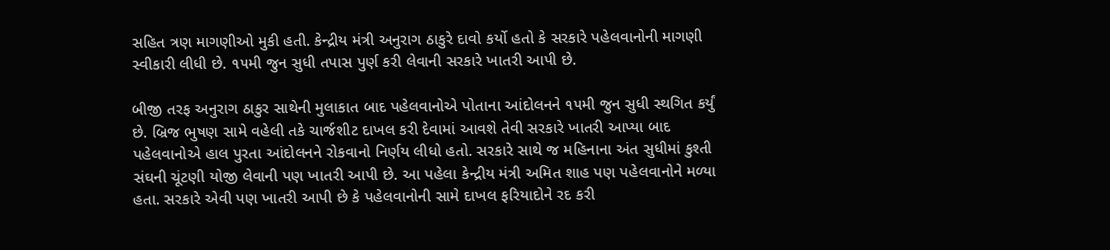સહિત ત્રણ માગણીઓ મુકી હતી. કેન્દ્રીય મંત્રી અનુરાગ ઠાકુરે દાવો કર્યો હતો કે સરકારે પહેલવાનોની માગણી સ્વીકારી લીધી છે. ૧૫મી જુન સુધી તપાસ પુર્ણ કરી લેવાની સરકારે ખાતરી આપી છે.

બીજી તરફ અનુરાગ ઠાકુર સાથેની મુલાકાત બાદ પહેલવાનોએ પોતાના આંદોલનને ૧૫મી જુન સુધી સ્થગિત કર્યું છે. બ્રિજ ભુષણ સામે વહેલી તકે ચાર્જશીટ દાખલ કરી દેવામાં આવશે તેવી સરકારે ખાતરી આપ્યા બાદ પહેલવાનોએ હાલ પુરતા આંદોલનને રોકવાનો નિર્ણય લીધો હતો. સરકારે સાથે જ મહિનાના અંત સુધીમાં કુશ્તી સંઘની ચૂંટણી યોજી લેવાની પણ ખાતરી આપી છે. આ પહેલા કેન્દ્રીય મંત્રી અમિત શાહ પણ પહેલવાનોને મળ્યા હતા. સરકારે એવી પણ ખાતરી આપી છે કે પહેલવાનોની સામે દાખલ ફરિયાદોને રદ કરી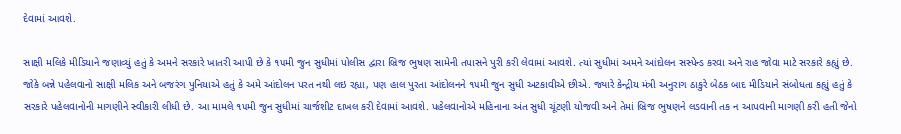દેવામાં આવશે.

સાક્ષી મલિકે મીડિયાને જણાવ્યું હતું કે અમને સરકારે ખાતરી આપી છે કે ૧૫મી જુન સુધીમાં પોલીસ દ્વારા બ્રિજ ભુષણ સામેની તપાસને પુરી કરી લેવામાં આવશે. ત્યાં સુધીમાં અમને આંદોલન સસ્પેન્ડ કરવા અને રાહ જોવા માટે સરકારે કહ્યું છે. જોકે બન્ને પહેલવાનો સાક્ષી મલિક અને બજરંગ પુનિયાએ હતું કે અમે આંદોલન પરત નથી લઇ રહ્યા, પણ હાલ પુરતા આંદોલનને ૧૫મી જુન સુધી અટકાવીએ છીએ. જ્યારે કેન્દ્રીય મંત્રી અનુરાગ ઠાકુરે બેઠક બાદ મીડિયાને સંબોધતા કહ્યું હતું કે સરકારે પહેલવાનોની માગણીને સ્વીકારી લીધી છે. આ મામલે ૧૫મી જુન સુધીમાં ચાર્જશીટ દાખલ કરી દેવામાં આવશે. પહેલવાનોએ મહિનાના અંત સુધી ચૂંટણી યોજવી અને તેમાં બ્રિજ ભુષણને લડવાની તક ન આપવાની માગણી કરી હતી જેનો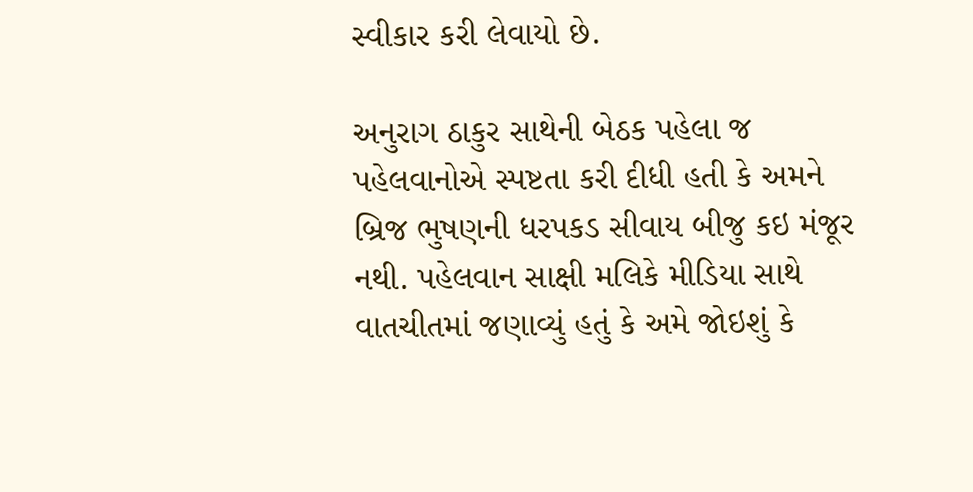સ્વીકાર કરી લેવાયો છે.

અનુરાગ ઠાકુર સાથેની બેઠક પહેલા જ પહેલવાનોએ સ્પષ્ટતા કરી દીધી હતી કે અમને બ્રિજ ભુષણની ધરપકડ સીવાય બીજુ કઇ મંજૂર નથી. પહેલવાન સાક્ષી મલિકે મીડિયા સાથે વાતચીતમાં જણાવ્યું હતું કે અમે જોઇશું કે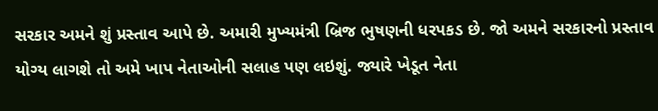સરકાર અમને શું પ્રસ્તાવ આપે છે. અમારી મુખ્યમંત્રી બ્રિજ ભુષણની ધરપકડ છે. જો અમને સરકારનો પ્રસ્તાવ યોગ્ય લાગશે તો અમે ખાપ નેતાઓની સલાહ પણ લઇશું. જ્યારે ખેડૂત નેતા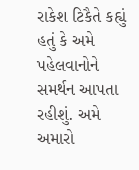રાકેશ ટિકૈતે કહ્યું હતું કે અમે પહેલવાનોને સમર્થન આપતા રહીશું. અમે અમારો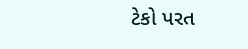ટેકો પરત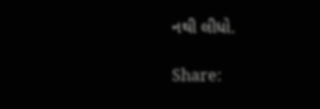નથી લીધો.

Share: